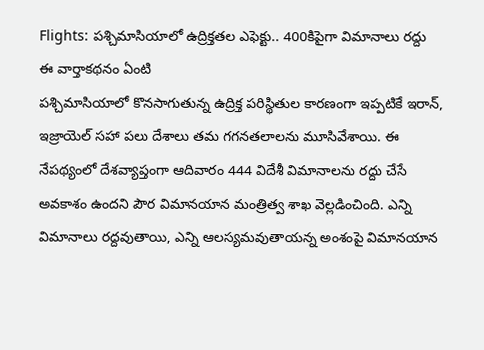Flights: పశ్చిమాసియాలో ఉద్రిక్తతల ఎఫెక్టు.. 400కిపైగా విమానాలు రద్దు
ఈ వార్తాకథనం ఏంటి
పశ్చిమాసియాలో కొనసాగుతున్న ఉద్రిక్త పరిస్థితుల కారణంగా ఇప్పటికే ఇరాన్, ఇజ్రాయెల్ సహా పలు దేశాలు తమ గగనతలాలను మూసివేశాయి. ఈ నేపథ్యంలో దేశవ్యాప్తంగా ఆదివారం 444 విదేశీ విమానాలను రద్దు చేసే అవకాశం ఉందని పౌర విమానయాన మంత్రిత్వ శాఖ వెల్లడించింది. ఎన్ని విమానాలు రద్దవుతాయి, ఎన్ని ఆలస్యమవుతాయన్న అంశంపై విమానయాన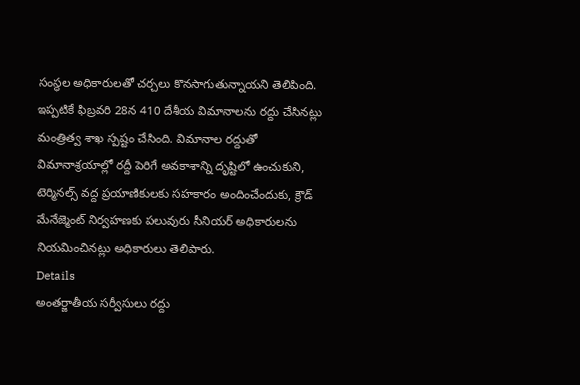సంస్థల అధికారులతో చర్చలు కొనసాగుతున్నాయని తెలిపింది. ఇప్పటికే ఫిబ్రవరి 28న 410 దేశీయ విమానాలను రద్దు చేసినట్లు మంత్రిత్వ శాఖ స్పష్టం చేసింది. విమానాల రద్దుతో విమానాశ్రయాల్లో రద్దీ పెరిగే అవకాశాన్ని దృష్టిలో ఉంచుకుని, టెర్మినల్స్ వద్ద ప్రయాణికులకు సహకారం అందించేందుకు, క్రౌడ్ మేనేజ్మెంట్ నిర్వహణకు పలువురు సీనియర్ అధికారులను నియమించినట్లు అధికారులు తెలిపారు.
Details
అంతర్జాతీయ సర్వీసులు రద్దు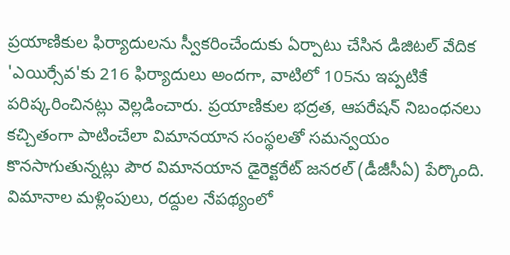ప్రయాణికుల ఫిర్యాదులను స్వీకరించేందుకు ఏర్పాటు చేసిన డిజిటల్ వేదిక 'ఎయిర్సేవ'కు 216 ఫిర్యాదులు అందగా, వాటిలో 105ను ఇప్పటికే పరిష్కరించినట్లు వెల్లడించారు. ప్రయాణికుల భద్రత, ఆపరేషన్ నిబంధనలు కచ్చితంగా పాటించేలా విమానయాన సంస్థలతో సమన్వయం కొనసాగుతున్నట్లు పౌర విమానయాన డైరెక్టరేట్ జనరల్ (డీజీసీఏ) పేర్కొంది. విమానాల మళ్లింపులు, రద్దుల నేపథ్యంలో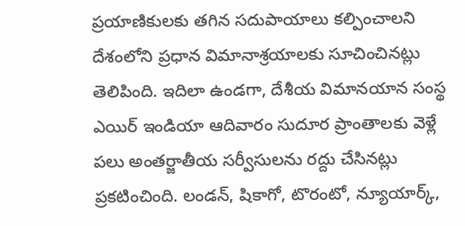ప్రయాణికులకు తగిన సదుపాయాలు కల్పించాలని దేశంలోని ప్రధాన విమానాశ్రయాలకు సూచించినట్లు తెలిపింది. ఇదిలా ఉండగా, దేశీయ విమానయాన సంస్థ ఎయిర్ ఇండియా ఆదివారం సుదూర ప్రాంతాలకు వెళ్లే పలు అంతర్జాతీయ సర్వీసులను రద్దు చేసినట్లు ప్రకటించింది. లండన్, షికాగో, టొరంటో, న్యూయార్క్,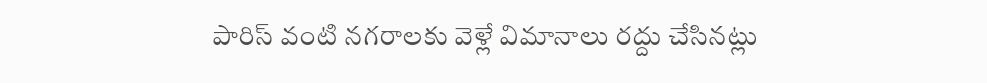పారిస్ వంటి నగరాలకు వెళ్లే విమానాలు రద్దు చేసినట్లు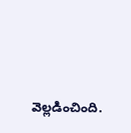వెల్లడించింది.